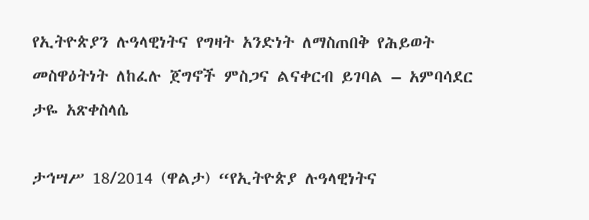የኢትዮጵያን ሉዓላዊነትና የግዛት አንድነት ለማስጠበቅ የሕይወት መስዋዕትነት ለከፈሉ ጀግኖች ምስጋና ልናቀርብ ይገባል – አምባሳደር ታዬ አጽቀስላሴ

ታኅሣሥ 18/2014 (ዋልታ) “የኢትዮጵያ ሉዓላዊነትና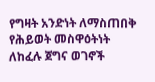የግዛት አንድነት ለማስጠበቅ የሕይወት መስዋዕትነት ለከፈሉ ጀግና ወገኖች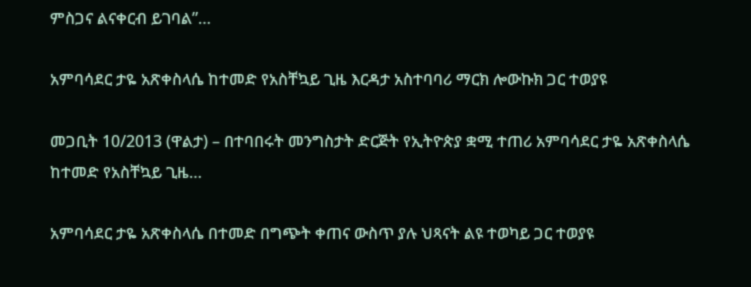ምስጋና ልናቀርብ ይገባል”…

አምባሳደር ታዬ አጽቀስላሴ ከተመድ የአስቸኳይ ጊዜ እርዳታ አስተባባሪ ማርክ ሎውኩክ ጋር ተወያዩ

መጋቢት 10/2013 (ዋልታ) – በተባበሩት መንግስታት ድርጅት የኢትዮጵያ ቋሚ ተጠሪ አምባሳደር ታዬ አጽቀስላሴ ከተመድ የአስቸኳይ ጊዜ…

አምባሳደር ታዬ አጽቀስላሴ በተመድ በግጭት ቀጠና ውስጥ ያሉ ህጻናት ልዩ ተወካይ ጋር ተወያዩ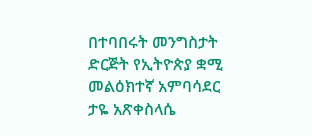በተባበሩት መንግስታት ድርጅት የኢትዮጵያ ቋሚ መልዕክተኛ አምባሳደር ታዬ አጽቀስላሴ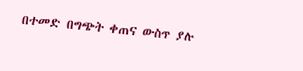በተመድ በግጭት ቀጠና ውስጥ ያሉ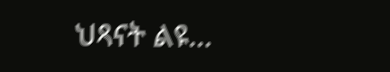ህጻናት ልዩ…